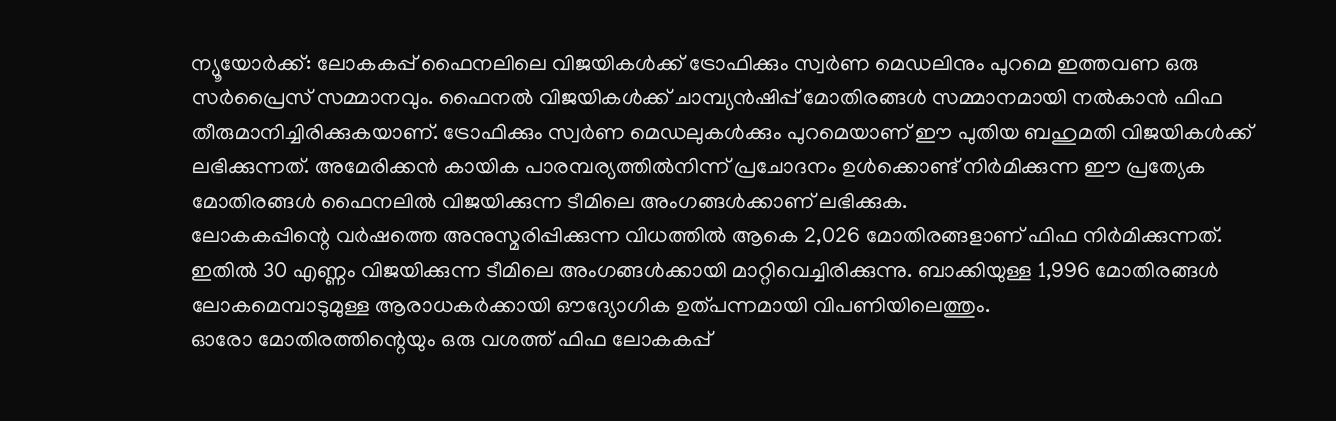ന്യൂയോർക്ക്: ലോകകപ്പ് ഫൈനലിലെ വിജയികൾക്ക് ട്രോഫിക്കും സ്വർണ മെഡലിനും പുറമെ ഇത്തവണ ഒരു സർപ്രൈസ് സമ്മാനവും. ഫൈനൽ വിജയികൾക്ക് ചാമ്പ്യൻഷിപ്പ് മോതിരങ്ങൾ സമ്മാനമായി നൽകാൻ ഫിഫ തീരുമാനിച്ചിരിക്കുകയാണ്. ട്രോഫിക്കും സ്വർണ മെഡലുകൾക്കും പുറമെയാണ് ഈ പുതിയ ബഹുമതി വിജയികൾക്ക് ലഭിക്കുന്നത്. അമേരിക്കൻ കായിക പാരമ്പര്യത്തിൽനിന്ന് പ്രചോദനം ഉൾക്കൊണ്ട് നിർമിക്കുന്ന ഈ പ്രത്യേക മോതിരങ്ങൾ ഫൈനലിൽ വിജയിക്കുന്ന ടീമിലെ അംഗങ്ങൾക്കാണ് ലഭിക്കുക.
ലോകകപ്പിന്റെ വർഷത്തെ അനുസ്മരിപ്പിക്കുന്ന വിധത്തിൽ ആകെ 2,026 മോതിരങ്ങളാണ് ഫിഫ നിർമിക്കുന്നത്. ഇതിൽ 30 എണ്ണം വിജയിക്കുന്ന ടീമിലെ അംഗങ്ങൾക്കായി മാറ്റിവെച്ചിരിക്കുന്നു. ബാക്കിയുള്ള 1,996 മോതിരങ്ങൾ ലോകമെമ്പാടുമുള്ള ആരാധകർക്കായി ഔദ്യോഗിക ഉത്പന്നമായി വിപണിയിലെത്തും.
ഓരോ മോതിരത്തിന്റെയും ഒരു വശത്ത് ഫിഫ ലോകകപ്പ്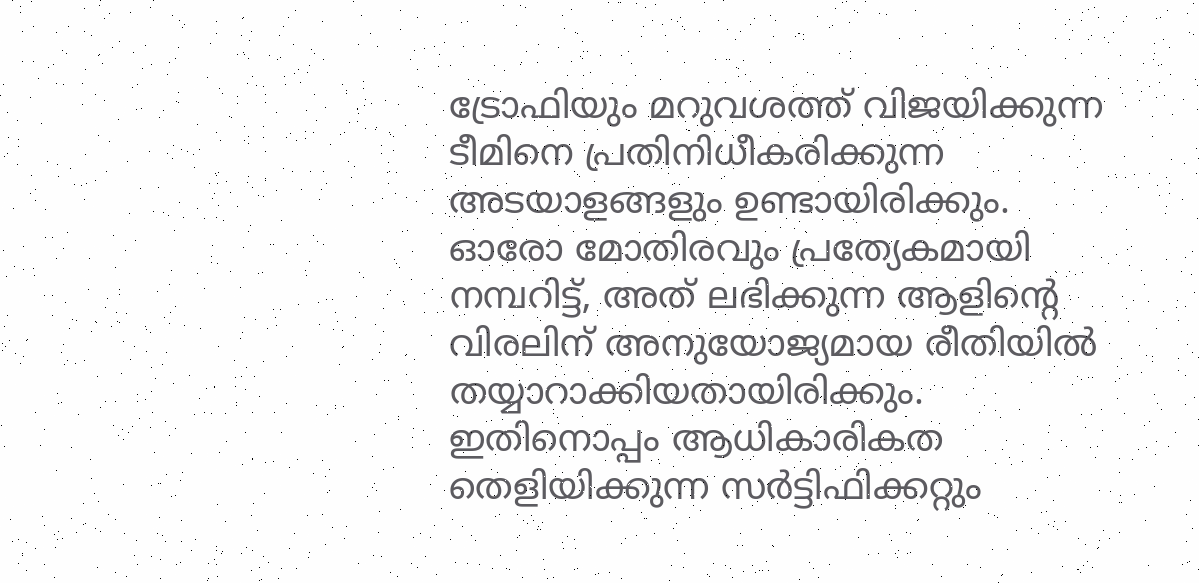ട്രോഫിയും മറുവശത്ത് വിജയിക്കുന്ന ടീമിനെ പ്രതിനിധീകരിക്കുന്ന അടയാളങ്ങളും ഉണ്ടായിരിക്കും. ഓരോ മോതിരവും പ്രത്യേകമായി നമ്പറിട്ട്, അത് ലഭിക്കുന്ന ആളിന്റെ വിരലിന് അനുയോജ്യമായ രീതിയിൽ തയ്യാറാക്കിയതായിരിക്കും. ഇതിനൊപ്പം ആധികാരികത തെളിയിക്കുന്ന സർട്ടിഫിക്കറ്റും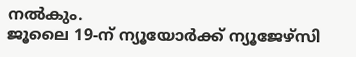നൽകും.
ജൂലൈ 19-ന് ന്യൂയോർക്ക് ന്യൂജേഴ്സി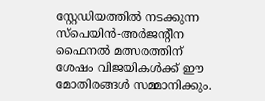സ്റ്റേഡിയത്തിൽ നടക്കുന്ന സ്പെയിൻ-അർജന്റീന ഫൈനൽ മത്സരത്തിന് ശേഷം വിജയികൾക്ക് ഈ മോതിരങ്ങൾ സമ്മാനിക്കും.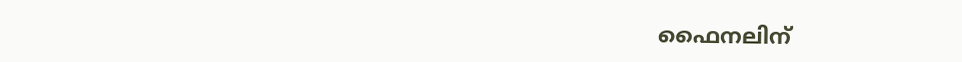ഫൈനലിന്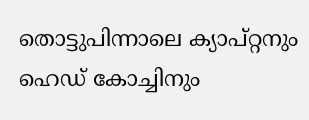തൊട്ടുപിന്നാലെ ക്യാപ്റ്റനും ഹെഡ് കോച്ചിനും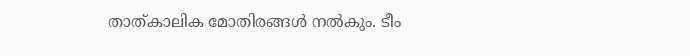താത്കാലിക മോതിരങ്ങൾ നൽകും. ടീം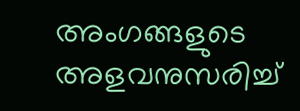അംഗങ്ങളുടെ അളവനുസരിച്ച്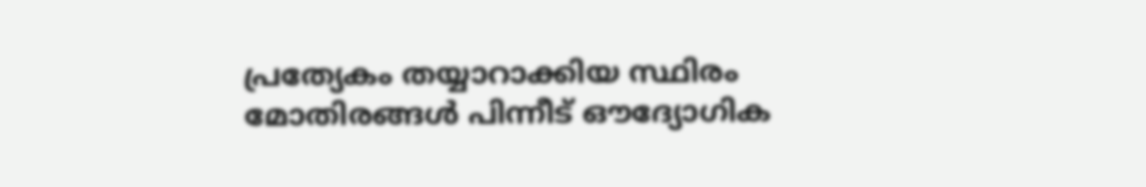പ്രത്യേകം തയ്യാറാക്കിയ സ്ഥിരം മോതിരങ്ങൾ പിന്നീട് ഔദ്യോഗിക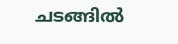ചടങ്ങിൽ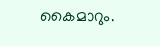കൈമാറും.